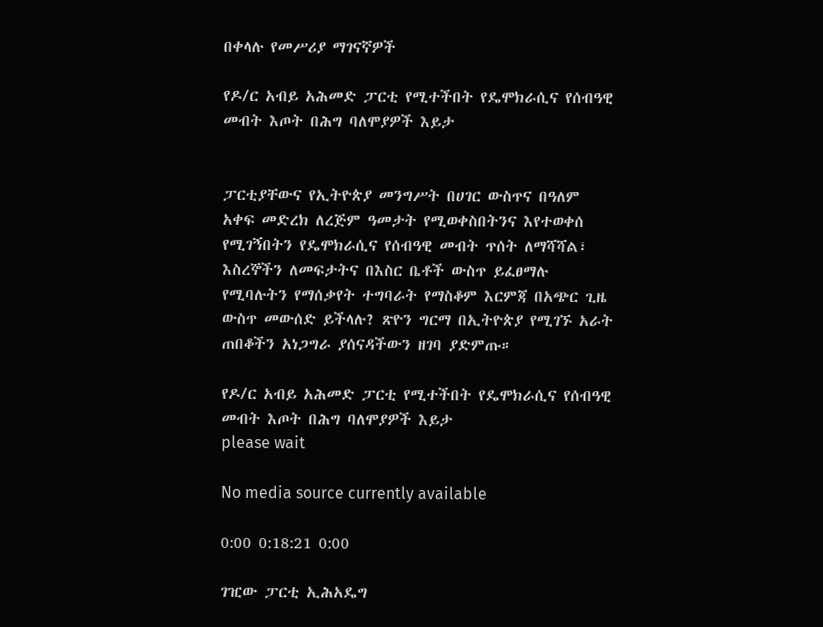በቀላሉ የመሥሪያ ማገናኛዎች

የዶ/ር አብይ አሕመድ ፓርቲ የሚተችበት የዴሞክራሲና የሰብዓዊ መብት እጦት በሕግ ባለሞያዎች እይታ


ፓርቲያቸውና የኢትዮጵያ መንግሥት በሀገር ውስጥና በዓለም አቀፍ መድረክ ለረጅም ዓመታት የሚወቀስበትንና እየተወቀሰ የሚገኝበትን የዴሞክራሲና የሰብዓዊ መብት ጥሰት ለማሻሻል፣ እስረኞችን ለመፍታትና በእስር ቤቶች ውስጥ ይፈፀማሉ የሚባሉትን የማሰቃየት ተግባራት የማስቆም እርምጃ በአጭር ጊዜ ውስጥ መውሰድ ይችላሉ? ጽዮን ግርማ በኢትዮጵያ የሚገኙ አራት ጠበቆችን አነጋግራ ያሰናዳችውን ዘገባ ያድምጡ።

የዶ/ር አብይ አሕመድ ፓርቲ የሚተችበት የዴሞክራሲና የሰብዓዊ መብት እጦት በሕግ ባለሞያዎች እይታ
please wait

No media source currently available

0:00 0:18:21 0:00

ገዢው ፓርቲ ኢሕአዴግ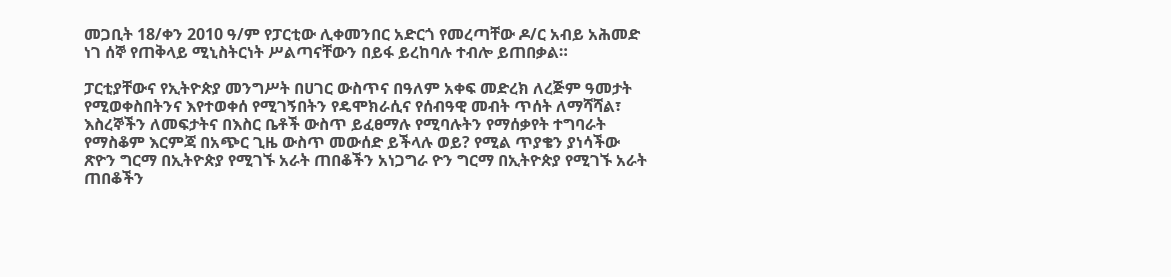መጋቢት 18/ቀን 2010 ዓ/ም የፓርቲው ሊቀመንበር አድርጎ የመረጣቸው ዶ/ር አብይ አሕመድ ነገ ሰኞ የጠቅላይ ሚኒስትርነት ሥልጣናቸውን በይፋ ይረከባሉ ተብሎ ይጠበቃል።

ፓርቲያቸውና የኢትዮጵያ መንግሥት በሀገር ውስጥና በዓለም አቀፍ መድረክ ለረጅም ዓመታት የሚወቀስበትንና እየተወቀሰ የሚገኝበትን የዴሞክራሲና የሰብዓዊ መብት ጥሰት ለማሻሻል፣ እስረኞችን ለመፍታትና በእስር ቤቶች ውስጥ ይፈፀማሉ የሚባሉትን የማሰቃየት ተግባራት የማስቆም እርምጃ በአጭር ጊዜ ውስጥ መውሰድ ይችላሉ ወይ? የሚል ጥያቄን ያነሳችው ጽዮን ግርማ በኢትዮጵያ የሚገኙ አራት ጠበቆችን አነጋግራ ዮን ግርማ በኢትዮጵያ የሚገኙ አራት ጠበቆችን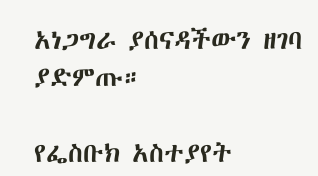አነጋግራ ያሰናዳችውን ዘገባ ያድምጡ።

የፌስቡክ አስተያየት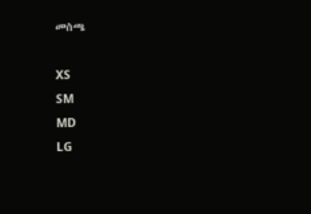መስጫ

XS
SM
MD
LG